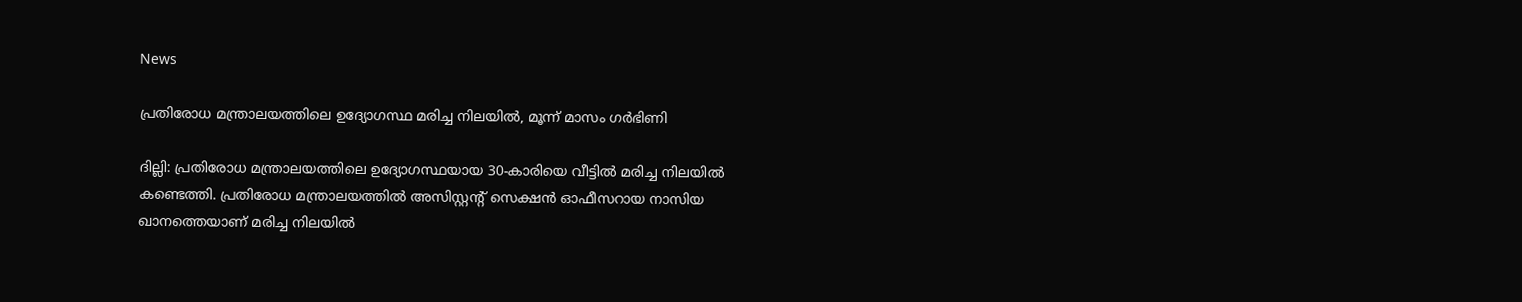News

പ്രതിരോധ മന്ത്രാലയത്തിലെ ഉദ്യോഗസ്ഥ മരിച്ച നിലയിൽ, മൂന്ന് മാസം ഗർഭിണി

ദില്ലി: പ്രതിരോധ മന്ത്രാലയത്തിലെ ഉദ്യോഗസ്ഥയായ 30-കാരിയെ വീട്ടിൽ മരിച്ച നിലയിൽ കണ്ടെത്തി. പ്രതിരോധ മന്ത്രാലയത്തിൽ അസിസ്റ്റന്റ് സെക്ഷൻ ഓഫീസറായ നാസിയ ഖാനത്തെയാണ് മരിച്ച നിലയിൽ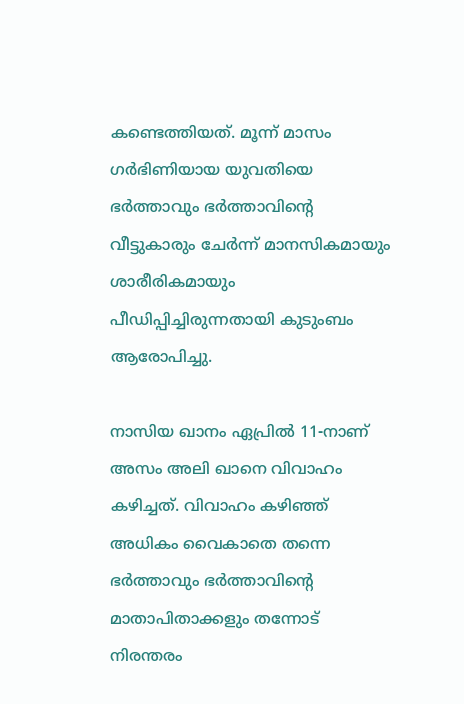കണ്ടെത്തിയത്. മൂന്ന് മാസം ഗർഭിണിയായ യുവതിയെ ഭർത്താവും ഭർത്താവിന്റെ വീട്ടുകാരും ചേർന്ന് മാനസികമായും ശാരീരികമായും പീഡിപ്പിച്ചിരുന്നതായി കുടുംബം ആരോപിച്ചു.

നാസിയ ഖാനം ഏപ്രിൽ 11-നാണ് അസം അലി ഖാനെ വിവാഹം കഴിച്ചത്. വിവാഹം കഴിഞ്ഞ് അധികം വൈകാതെ തന്നെ ഭർത്താവും ഭർത്താവിന്‍റെ മാതാപിതാക്കളും തന്നോട് നിരന്തരം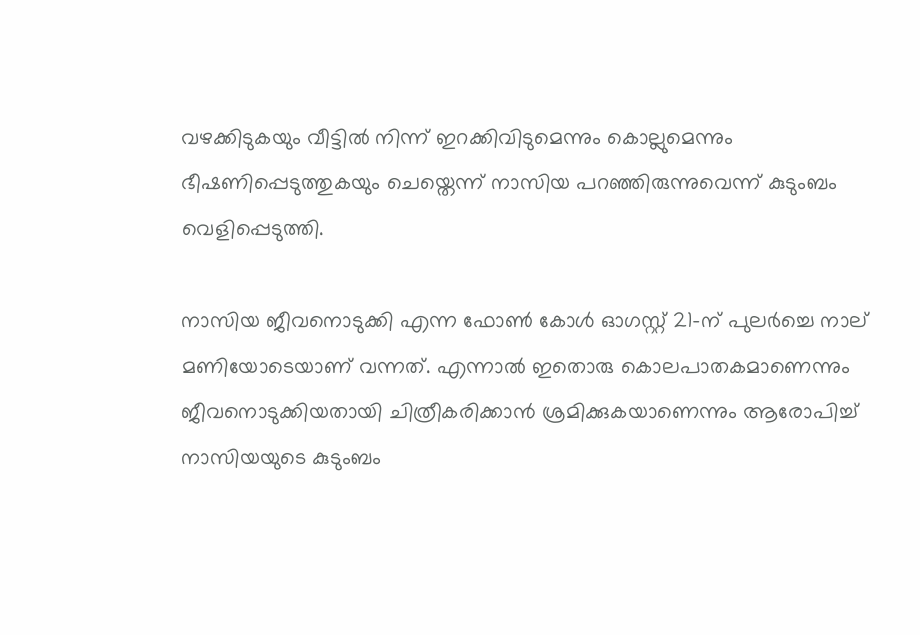വഴക്കിടുകയും വീട്ടിൽ നിന്ന് ഇറക്കിവിടുമെന്നും കൊല്ലുമെന്നും ഭീഷണിപ്പെടുത്തുകയും ചെയ്തെന്ന് നാസിയ പറഞ്ഞിരുന്നുവെന്ന് കുടുംബം വെളിപ്പെടുത്തി.

നാസിയ ജീവനൊടുക്കി എന്ന ഫോൺ കോൾ ഓഗസ്റ്റ് 21-ന് പുലർച്ചെ നാല് മണിയോടെയാണ് വന്നത്. എന്നാൽ ഇതൊരു കൊലപാതകമാണെന്നും ജീവനൊടുക്കിയതായി ചിത്രീകരിക്കാൻ ശ്രമിക്കുകയാണെന്നും ആരോപിച്ച് നാസിയയുടെ കുടുംബം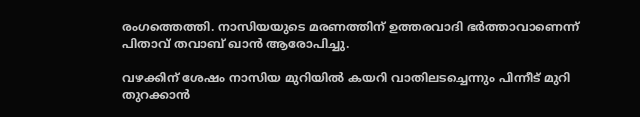രംഗത്തെത്തി. നാസിയയുടെ മരണത്തിന് ഉത്തരവാദി ഭർത്താവാണെന്ന് പിതാവ് തവാബ് ഖാൻ ആരോപിച്ചു.

വഴക്കിന് ശേഷം നാസിയ മുറിയിൽ കയറി വാതിലടച്ചെന്നും പിന്നീട് മുറി തുറക്കാൻ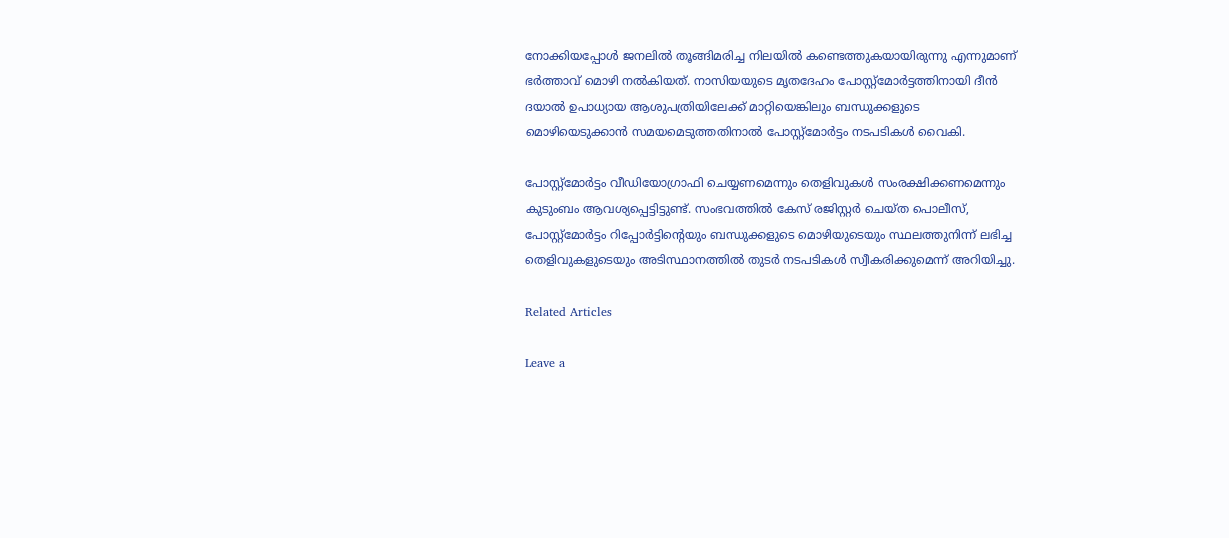നോക്കിയപ്പോൾ ജനലിൽ തൂങ്ങിമരിച്ച നിലയിൽ കണ്ടെത്തുകയായിരുന്നു എന്നുമാണ് ഭർത്താവ് മൊഴി നൽകിയത്. നാസിയയുടെ മൃതദേഹം പോസ്റ്റ്‌മോർട്ടത്തിനായി ദീൻ ദയാൽ ഉപാധ്യായ ആശുപത്രിയിലേക്ക് മാറ്റിയെങ്കിലും ബന്ധുക്കളുടെ മൊഴിയെടുക്കാൻ സമയമെടുത്തതിനാൽ പോസ്റ്റ്‌മോർട്ടം നടപടികൾ വൈകി.

പോസ്റ്റ്‌മോർട്ടം വീഡിയോഗ്രാഫി ചെയ്യണമെന്നും തെളിവുകൾ സംരക്ഷിക്കണമെന്നും കുടുംബം ആവശ്യപ്പെട്ടിട്ടുണ്ട്. സംഭവത്തിൽ കേസ് രജിസ്റ്റർ ചെയ്ത പൊലീസ്, പോസ്റ്റ്‌മോർട്ടം റിപ്പോർട്ടിന്റെയും ബന്ധുക്കളുടെ മൊഴിയുടെയും സ്ഥലത്തുനിന്ന് ലഭിച്ച തെളിവുകളുടെയും അടിസ്ഥാനത്തിൽ തുടർ നടപടികൾ സ്വീകരിക്കുമെന്ന് അറിയിച്ചു.

Related Articles

Leave a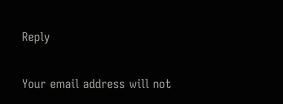Reply

Your email address will not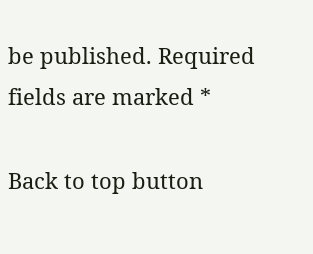be published. Required fields are marked *

Back to top button